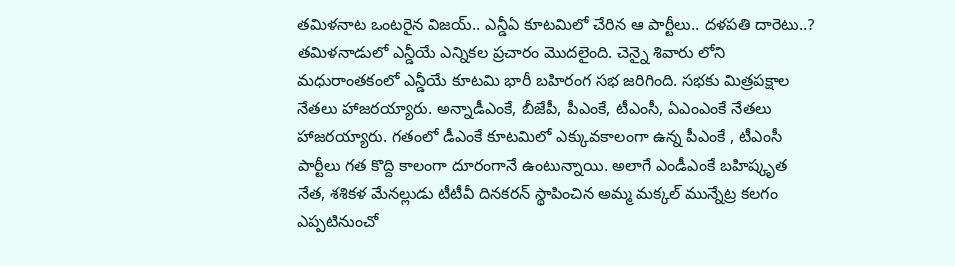తమిళనాట ఒంటరైన విజయ్.. ఎన్డీఏ కూటమిలో చేరిన ఆ పార్టీలు.. దళపతి దారెటు..?
తమిళనాడులో ఎన్డీయే ఎన్నికల ప్రచారం మొదలైంది. చెన్నై శివారు లోని మధురాంతకంలో ఎన్డీయే కూటమి భారీ బహిరంగ సభ జరిగింది. సభకు మిత్రపక్షాల నేతలు హాజరయ్యారు. అన్నాడీఎంకే, బీజేపీ, పీఎంకే, టీఎంసీ, ఏఎంఎంకే నేతలు హాజరయ్యారు. గతంలో డీఎంకే కూటమిలో ఎక్కువకాలంగా ఉన్న పీఎంకే , టీఎంసీ పార్టీలు గత కొద్ది కాలంగా దూరంగానే ఉంటున్నాయి. అలాగే ఎండీఎంకే బహిష్కృత నేత, శశికళ మేనల్లుడు టీటీవీ దినకరన్ స్థాపించిన అమ్మ మక్కల్ మున్నేట్ర కలగం ఎప్పటినుంచో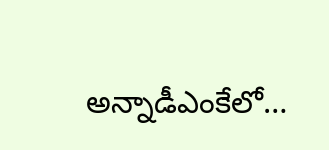అన్నాడీఎంకేలో…